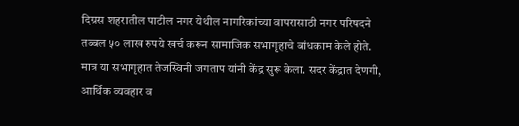दिग्रस शहरातील पाटील नगर येथील नागरिकांच्या वापरासाठी नगर परिषदने तब्बल ५० लाख रुपये खर्च करून सामाजिक सभागृहाचे बांधकाम केले होते. मात्र या सभागृहात तेजस्विनी जगताप यांनी केंद्र सुरू केला. सदर केंद्रात देणगी, आर्थिक व्यवहार व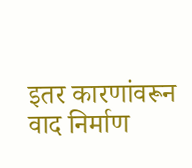इतर कारणांवरून वाद निर्माण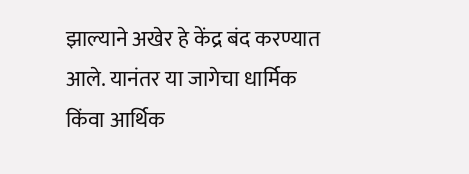झाल्याने अखेर हे केंद्र बंद करण्यात आले. यानंतर या जागेचा धार्मिक किंवा आर्थिक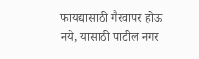फायद्यासाठी गैरवापर होऊ नये, यासाठी पाटील नगर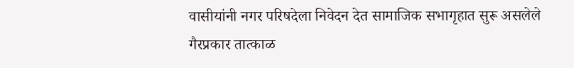वासीयांनी नगर परिषदेला निवेदन देत सामाजिक सभागृहात सुरू असलेले गैरप्रकार तात्काळ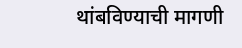थांबविण्याची मागणी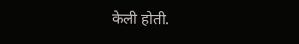केली होती.